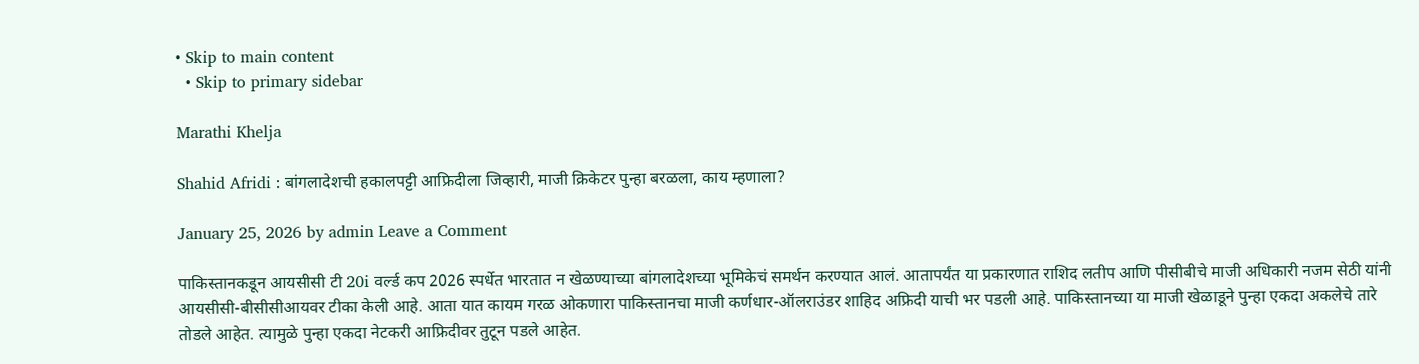• Skip to main content
  • Skip to primary sidebar

Marathi Khelja

Shahid Afridi : बांगलादेशची हकालपट्टी आफ्रिदीला जिव्हारी, माजी क्रिकेटर पुन्हा बरळला, काय म्हणाला?

January 25, 2026 by admin Leave a Comment

पाकिस्तानकडून आयसीसी टी 20i वर्ल्ड कप 2026 स्पर्धेत भारतात न खेळण्याच्या बांगलादेशच्या भूमिकेचं समर्थन करण्यात आलं. आतापर्यंत या प्रकारणात राशिद लतीप आणि पीसीबीचे माजी अधिकारी नजम सेठी यांनी आयसीसी-बीसीसीआयवर टीका केली आहे. आता यात कायम गरळ ओकणारा पाकिस्तानचा माजी कर्णधार-ऑलराउंडर शाहिद अफ्रिदी याची भर पडली आहे. पाकिस्तानच्या या माजी खेळाडूने पुन्हा एकदा अकलेचे तारे तोडले आहेत. त्यामुळे पुन्हा एकदा नेटकरी आफ्रिदीवर तुटून पडले आहेत.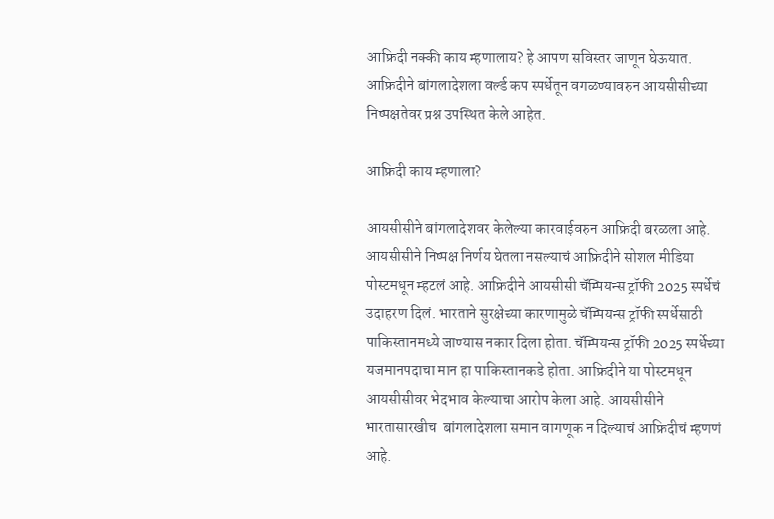आफ्रिदी नक्की काय म्हणालाय? हे आपण सविस्तर जाणून घेऊयात. आफ्रिदीने बांगलादेशला वर्ल्ड कप स्पर्धेतून वगळण्यावरुन आयसीसीच्या निष्पक्षतेवर प्रश्न उपस्थित केले आहेत.

आफ्रिदी काय म्हणाला?

आयसीसीने बांगलादेशवर केलेल्या कारवाईवरुन आफ्रिदी बरळला आहे. आयसीसीने निष्पक्ष निर्णय घेतला नसल्याचं आफ्रिदीने सोशल मीडिया पोस्टमधून म्हटलं आहे. आफ्रिदीने आयसीसी चॅम्पियन्स ट्रॉफी 2025 स्पर्धेचं उदाहरण दिलं. भारताने सुरक्षेच्या कारणामुळे चॅम्पियन्स ट्रॉफी स्पर्धेसाठी पाकिस्तानमध्ये जाण्यास नकार दिला होता. चॅम्पियन्स ट्रॉफी 2025 स्पर्धेच्या यजमानपदाचा मान हा पाकिस्तानकडे होता. आफ्रिदीने या पोस्टमधून आयसीसीवर भेदभाव केल्याचा आरोप केला आहे. आयसीसीने भारतासारखीच  बांगलादेशला समान वागणूक न दिल्याचं आफ्रिदीचं म्हणणं आहे.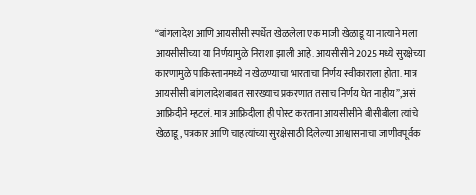“बांगलादेश आणि आयसीसी स्पर्धेत खेळलेला एक माजी खेळाडू या नात्याने मला आयसीसीच्या या निर्णयामुळे निराशा झाली आहे. आयसीसीने 2025 मध्ये सुरक्षेच्या कारणामुळे पाकिस्तानमध्ये न खेळण्याचा भारताचा निर्णय स्वीकाराला होता. मात्र आयसीसी बांगलादेशबाबत सारख्याच प्रकरणात तसाच निर्णय घेत नाहीय”,असं आफ्रिदीने म्हटलं. मात्र आफ्रिदीला ही पोस्ट करताना आयसीसीने बीसीबीला त्यांचे खेळाडू, पत्रकार आणि चाहत्यांच्या सुरक्षेसाठी दिलेल्या आश्वासनाचा जाणीवपूर्वक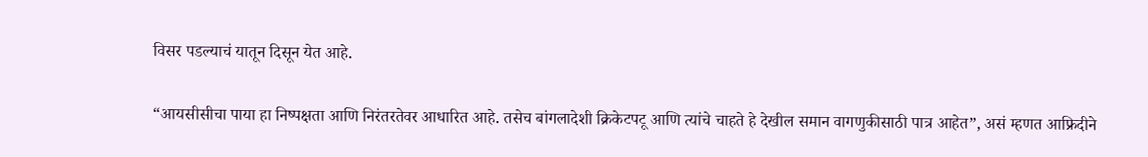विसर पडल्याचं यातून दिसून येत आहे.

“आयसीसीचा पाया हा निष्पक्षता आणि निरंतरतेवर आधारित आहे. तसेच बांगलादेशी क्रिकेटपटू आणि त्यांचे चाहते हे देखील समान वागणुकीसाठी पात्र आहेत”, असं म्हणत आफ्रिदीने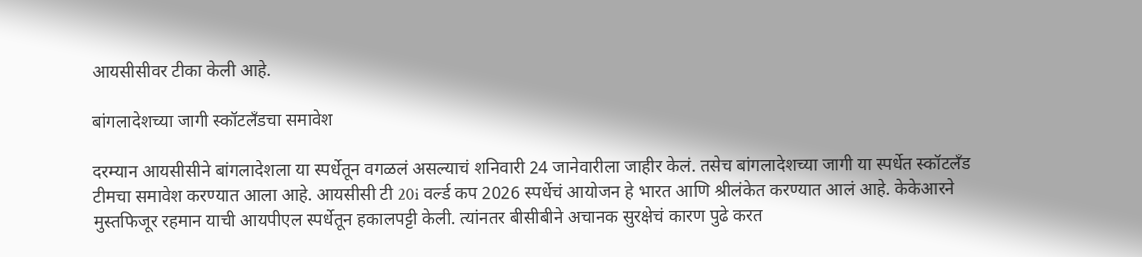आयसीसीवर टीका केली आहे.

बांगलादेशच्या जागी स्कॉटलँडचा समावेश

दरम्यान आयसीसीने बांगलादेशला या स्पर्धेतून वगळलं असल्याचं शनिवारी 24 जानेवारीला जाहीर केलं. तसेच बांगलादेशच्या जागी या स्पर्धेत स्कॉटलँड टीमचा समावेश करण्यात आला आहे. आयसीसी टी 20i वर्ल्ड कप 2026 स्पर्धेचं आयोजन हे भारत आणि श्रीलंकेत करण्यात आलं आहे. केकेआरने मुस्तफिजूर रहमान याची आयपीएल स्पर्धेतून हकालपट्टी केली. त्यांनतर बीसीबीने अचानक सुरक्षेचं कारण पुढे करत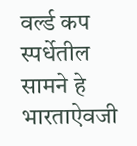वर्ल्ड कप स्पर्धेतील सामने हे भारताऐवजी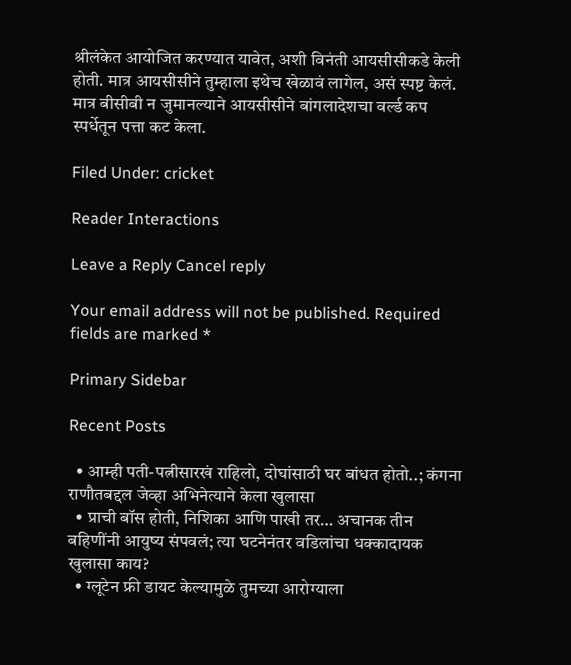श्रीलंकेत आयोजित करण्यात यावेत, अशी विनंती आयसीसीकडे केली होती. मात्र आयसीसीने तुम्हाला इथेच खेळावं लागेल, असं स्पष्ट केलं. मात्र बीसीबी न जुमानल्याने आयसीसीने बांगलादेशचा वर्ल्ड कप स्पर्धेतून पत्ता कट केला.

Filed Under: cricket

Reader Interactions

Leave a Reply Cancel reply

Your email address will not be published. Required fields are marked *

Primary Sidebar

Recent Posts

  • आम्ही पती-पत्नीसारखं राहिलो, दोघांसाठी घर बांधत होतो..; कंगना राणौतबद्दल जेव्हा अभिनेत्याने केला खुलासा
  • प्राची बॉस होती, निशिका आणि पाखी तर… अचानक तीन बहिणींनी आयुष्य संपवलं; त्या घटनेनंतर वडिलांचा धक्कादायक खुलासा काय?
  • ग्लूटेन फ्री डायट केल्यामुळे तुमच्या आरोग्याला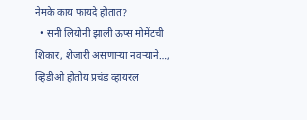नेमके काय फायदे होतात?
  • सनी लियोनी झाली ऊप्स मोमेंटची शिकार, शेजारी असणाऱ्या नवऱ्याने…, व्हिडीओ होतोय प्रचंड व्हायरल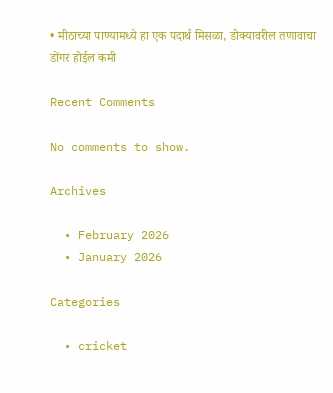• मीठाच्या पाण्यामध्ये हा एक पदार्थ मिसळा, डोक्यावरील तणावाचा डोंगर होईल कमी

Recent Comments

No comments to show.

Archives

  • February 2026
  • January 2026

Categories

  • cricket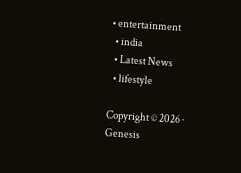• entertainment
  • india
  • Latest News
  • lifestyle

Copyright © 2026 · Genesis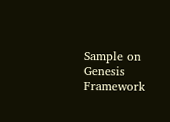Sample on Genesis Framework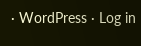· WordPress · Log in